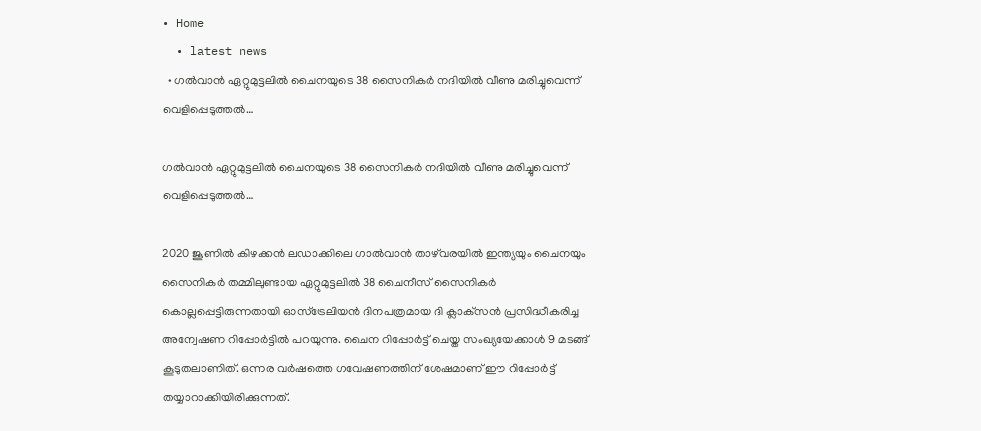• Home
  • latest news
  • ഗല്‍വാന്‍ ഏറ്റുമുട്ടലില്‍ ചൈനയുടെ 38 സൈനികര്‍ നദിയില്‍ വീണു മരിച്ചുവെന്ന്‌ വെളിപ്പെടുത്തല്‍…

ഗല്‍വാന്‍ ഏറ്റുമുട്ടലില്‍ ചൈനയുടെ 38 സൈനികര്‍ നദിയില്‍ വീണു മരിച്ചുവെന്ന്‌ വെളിപ്പെടുത്തല്‍…

2020 ജൂണിൽ കിഴക്കൻ ലഡാക്കിലെ ഗാൽവാൻ താഴ്‌വരയിൽ ഇന്ത്യയും ചൈനയും സൈനികർ തമ്മിലുണ്ടായ ഏറ്റുമുട്ടലിൽ 38 ചൈനീസ് സൈനികർ കൊല്ലപ്പെട്ടിരുന്നതായി ഓസ്‌ട്രേലിയൻ ദിനപത്രമായ ദി ക്ലാക്‌സൻ പ്രസിദ്ധീകരിച്ച അന്വേഷണ റിപ്പോർട്ടിൽ പറയുന്നു. ചൈന റിപ്പോർട്ട് ചെയ്ത സംഖ്യയേക്കാൾ 9 മടങ്ങ് കൂടുതലാണിത്. ഒന്നര വർഷത്തെ ഗവേഷണത്തിന് ശേഷമാണ് ഈ റിപ്പോർട്ട് തയ്യാറാക്കിയിരിക്കുന്നത്.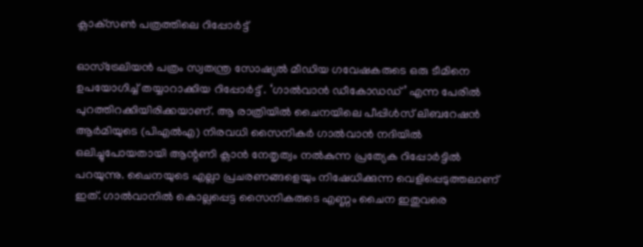ക്ലാക്‌സണ്‍ പത്രത്തിലെ റിപ്പോര്‍ട്ട്‌

ഓസ്‌ട്രേലിയൻ പത്രം സ്വതന്ത്ര സോഷ്യൽ മീഡിയ ഗവേഷകരുടെ ഒരു ടീമിനെ ഉപയോഗിച്ച് തയ്യാറാക്കിയ റിപ്പോർട്ട് . ‘ഗാൽവാൻ ഡീകോഡഡ്’ എന്ന പേരിൽ പുറത്തിറക്കിയിരിക്കയാണ്. ആ രാത്രിയിൽ ചൈനയിലെ പീപ്പിൾസ് ലിബറേഷൻ ആർമിയുടെ (പിഎൽഎ) നിരവധി സൈനികർ ഗാൽവാൻ നദിയിൽ ഒലിച്ചുപോയതായി ആന്റണി ക്ലാൻ നേതൃത്വം നൽകുന്ന പ്രത്യേക റിപ്പോർട്ടിൽ പറയുന്നു. ചൈനയുടെ എല്ലാ പ്രചരണങ്ങളെയും നിഷേധിക്കുന്ന വെളിപ്പെടുത്തലാണ് ഇത്. ഗാൽവാനിൽ കൊല്ലപ്പെട്ട സൈനികരുടെ എണ്ണം ചൈന ഇതുവരെ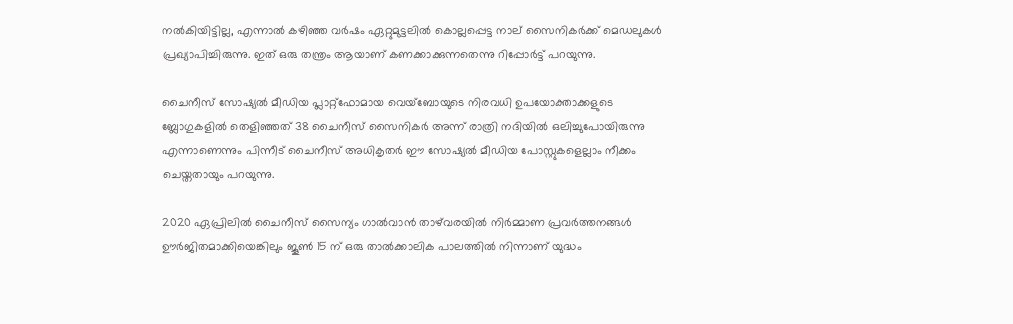നൽകിയിട്ടില്ല, എന്നാൽ കഴിഞ്ഞ വർഷം ഏറ്റുമുട്ടലിൽ കൊല്ലപ്പെട്ട നാല് സൈനികർക്ക് മെഡലുകൾ പ്രഖ്യാപിച്ചിരുന്നു. ഇത് ഒരു തന്ത്രം ആയാണ് കണക്കാക്കുന്നതെന്നു റിപ്പോർട്ട് പറയുന്നു.

ചൈനീസ് സോഷ്യൽ മീഡിയ പ്ലാറ്റ്‌ഫോമായ വെയ്‌ബോയുടെ നിരവധി ഉപയോക്താക്കളുടെ ബ്ലോഗുകളിൽ തെളിഞ്ഞത് 38 ചൈനീസ് സൈനികർ അന്ന് രാത്രി നദിയിൽ ഒലിച്ചുപോയിരുന്നു എന്നാണെന്നും പിന്നീട് ചൈനീസ് അധികൃതർ ഈ സോഷ്യൽ മീഡിയ പോസ്റ്റുകളെല്ലാം നീക്കം ചെയ്തതായും പറയുന്നു.

2020 ഏപ്രിലിൽ ചൈനീസ് സൈന്യം ഗാൽവാൻ താഴ്‌വരയിൽ നിർമ്മാണ പ്രവർത്തനങ്ങൾ ഊർജിതമാക്കിയെങ്കിലും ജൂൺ 15 ന് ഒരു താൽക്കാലിക പാലത്തിൽ നിന്നാണ് യുദ്ധം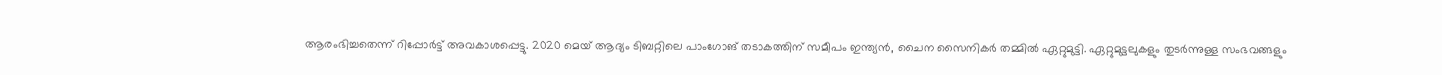ആരംഭിച്ചതെന്ന് റിപ്പോർട്ട് അവകാശപ്പെട്ടു. 2020 മെയ് ആദ്യം ടിബറ്റിലെ പാംഗോങ് തടാകത്തിന് സമീപം ഇന്ത്യൻ, ചൈന സൈനികർ തമ്മിൽ ഏറ്റുമുട്ടി. ഏറ്റുമുട്ടലുകളും തുടർന്നുള്ള സംഭവങ്ങളും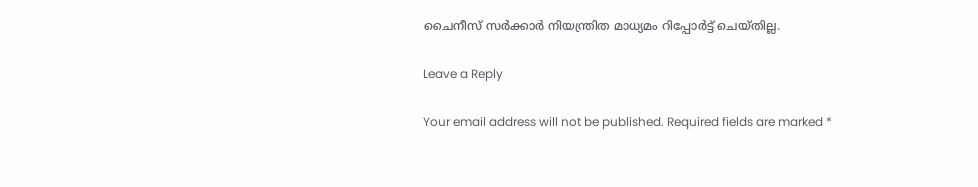ചൈനീസ് സർക്കാർ നിയന്ത്രിത മാധ്യമം റിപ്പോർട്ട് ചെയ്തില്ല.

Leave a Reply

Your email address will not be published. Required fields are marked *